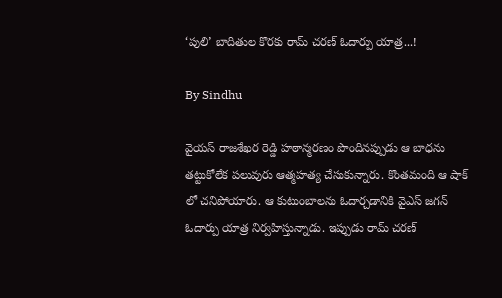‘పులి’ బాదితుల కొరకు రామ్ చరణ్ ఓదార్పు యాత్ర...!

By Sindhu

వైయస్ రాజశేఖర రెడ్డి హఠాన్మరణం పొందినప్పుడు ఆ బాధను తట్టుకోలేక పలువురు ఆత్మహత్య చేసుకున్నారు. కొంతమంది ఆ షాక్ లో చనిపోయారు. ఆ కుటుంబాలను ఓదార్చడానికి వైఎస్ జగన్ ఓదార్పు యాత్ర నిర్వహిస్తున్నాడు. ఇప్పుడు రామ్ చరణ్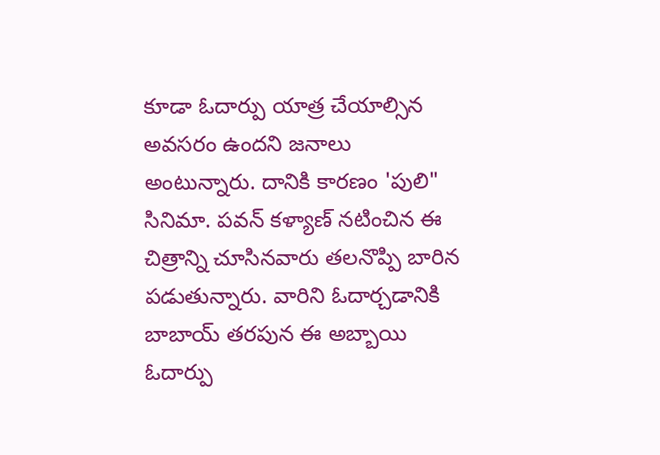కూడా ఓదార్పు యాత్ర చేయాల్సిన అవసరం ఉందని జనాలు అంటున్నారు. దానికి కారణం 'పులి" సినిమా. పవన్ కళ్యాణ్ నటించిన ఈ చిత్రాన్ని చూసినవారు తలనొప్పి బారిన పడుతున్నారు. వారిని ఓదార్చడానికి బాబాయ్ తరపున ఈ అబ్బాయి ఓదార్పు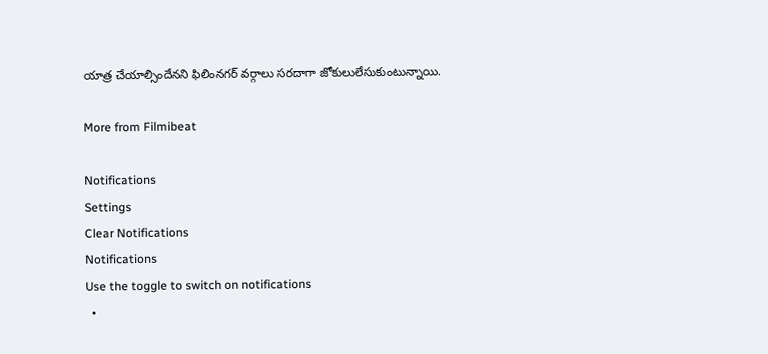యాత్ర చేయాల్సిందేనని ఫిలింనగర్ వర్గాలు సరదాగా జోకులులేసుకుంటున్నాయి.

More from Filmibeat

Notifications
Settings
Clear Notifications
Notifications
Use the toggle to switch on notifications
  •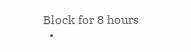Block for 8 hours
  •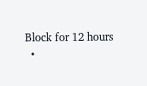Block for 12 hours
  •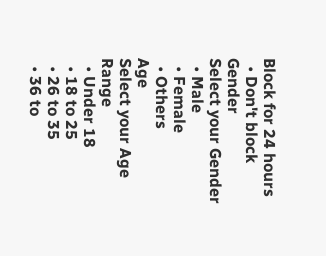Block for 24 hours
  • Don't block
Gender
Select your Gender
  • Male
  • Female
  • Others
Age
Select your Age Range
  • Under 18
  • 18 to 25
  • 26 to 35
  • 36 to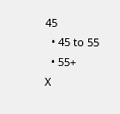45
  • 45 to 55
  • 55+
X